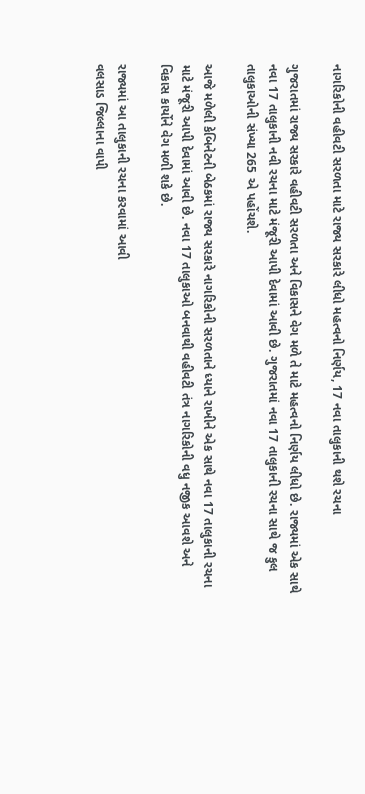નાગરિકોની વહીવટી સરળતા માટે રાજ્ય સરકારે લીધો મહત્વનો નિર્ણય, 17 નવા તાલુકાની થશે રચના

ગુજરાતમાં રાજ્ય સરકારે વહીવટી સરળતા અને વિકાસને વેગ મળે તે માટે મહત્વનો નિર્ણય લીધો છે. રાજ્યમાં એક સાથે નવા 17 તાલુકાની નવી રચના માટે મંજૂરી આપી દેવામાં આવી છે. ગુજરાતમાં નવા 17 તાલુકાની રચના સાથે જ કુલ તાલુકાઓની સંખ્યા 265 એ પહોંચશે.

આજે મળેલી કેબિનેટની બેઠકમાં રાજ્ય સરકારે નાગરિકોની સરળતાને ધ્યાને રાખીને એક સાથે નવા 17 તાલુકાની રચના માટે મંજૂરી આપી દેવામાં આવી છે. નવા 17 તાલુકાઓ બનવાથી વહીવટી તંત્ર નાગરિકોની વધુ નજીક આવશે અને વિકાસ કાર્યોને વેગ મળી શકે છે.

રાજ્યમાં આ તાલુકાની રચના કરવામાં આવી
વલસાડ જિલ્લાના વાપી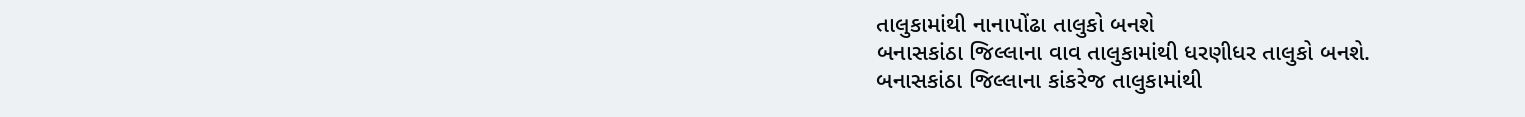તાલુકામાંથી નાનાપોંઢા તાલુકો બનશે
બનાસકાંઠા જિલ્લાના વાવ તાલુકામાંથી ધરણીધર તાલુકો બનશે.
બનાસકાંઠા જિલ્લાના કાંકરેજ તાલુકામાંથી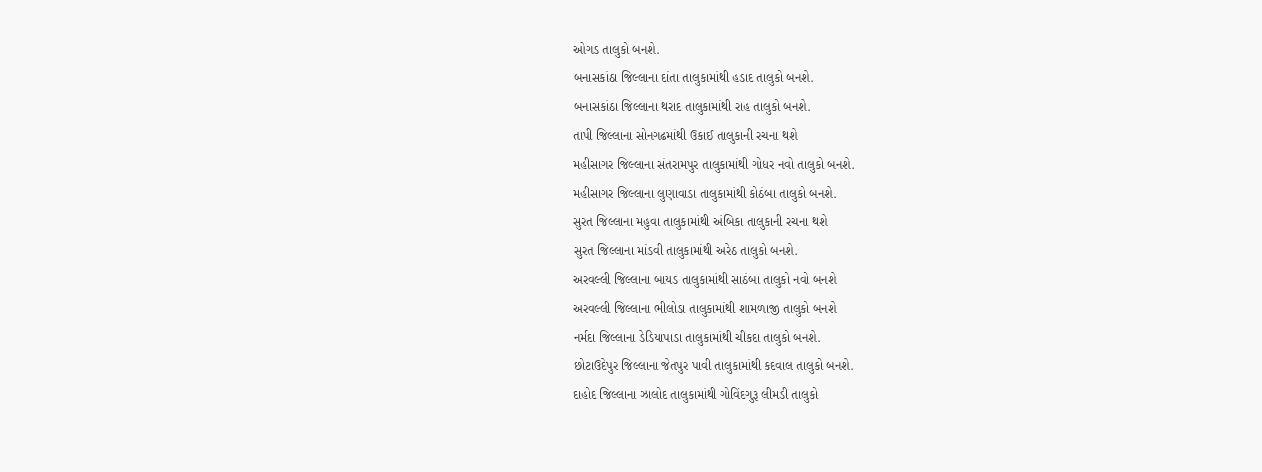ઓગડ તાલુકો બનશે.
બનાસકાંઠા જિલ્લાના દાંતા તાલુકામાંથી હડાદ તાલુકો બનશે.
બનાસકાંઠા જિલ્લાના થરાદ તાલુકામાંથી રાહ તાલુકો બનશે.
તાપી જિલ્લાના સોનગઢમાંથી ઉકાઈ તાલુકાની રચના થશે
મહીસાગર જિલ્લાના સંતરામપુર તાલુકામાંથી ગોધર નવો તાલુકો બનશે.
મહીસાગર જિલ્લાના લુણાવાડા તાલુકામાંથી કોઠંબા તાલુકો બનશે.
સુરત જિલ્લાના મહુવા તાલુકામાંથી અંબિકા તાલુકાની રચના થશે
સુરત જિલ્લાના માંડવી તાલુકામાંથી અરેઠ તાલુકો બનશે.
અરવલ્લી જિલ્લાના બાયડ તાલુકામાંથી સાઠંબા તાલુકો નવો બનશે
અરવલ્લી જિલ્લાના ભીલોડા તાલુકામાંથી શામળાજી તાલુકો બનશે
નર્મદા જિલ્લાના ડેડિયાપાડા તાલુકામાંથી ચીકદા તાલુકો બનશે.
છોટાઉદેપુર જિલ્લાના જેતપુર પાવી તાલુકામાંથી કદવાલ તાલુકો બનશે.
દાહોદ જિલ્લાના ઝાલોદ તાલુકામાંથી ગોવિંદગુરૂ લીમડી તાલુકો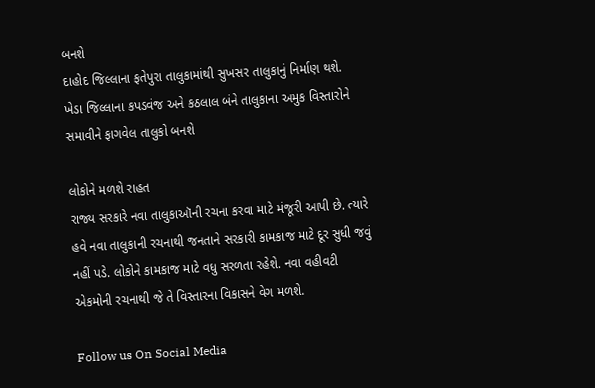બનશે
દાહોદ જિલ્લાના ફતેપુરા તાલુકામાંથી સુખસર તાલુકાનું નિર્માણ થશે.
ખેડા જિલ્લાના કપડવંજ અને કઠલાલ બંને તાલુકાના અમુક વિસ્તારોને સમાવીને ફાગવેલ તાલુકો બનશે

લોકોને મળશે રાહત
રાજ્ય સરકારે નવા તાલુકાઑની રચના કરવા માટે મંજૂરી આપી છે. ત્યારે હવે નવા તાલુકાની રચનાથી જનતાને સરકારી કામકાજ માટે દૂર સુધી જવું નહીં પડે. લોકોને કામકાજ માટે વધુ સરળતા રહેશે. નવા વહીવટી એકમોની રચનાથી જે તે વિસ્તારના વિકાસને વેગ મળશે.

Follow us On Social Media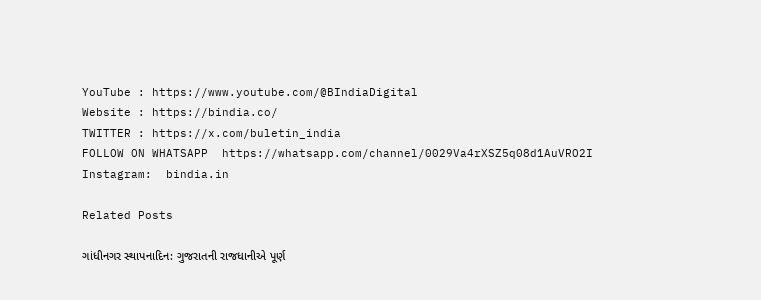YouTube : https://www.youtube.com/@BIndiaDigital
Website : https://bindia.co/
TWITTER : https://x.com/buletin_india
FOLLOW ON WHATSAPP  https://whatsapp.com/channel/0029Va4rXSZ5q08d1AuVRO2I
Instagram:  bindia.in

Related Posts

ગાંધીનગર સ્થાપનાદિન: ગુજરાતની રાજધાનીએ પૂર્ણ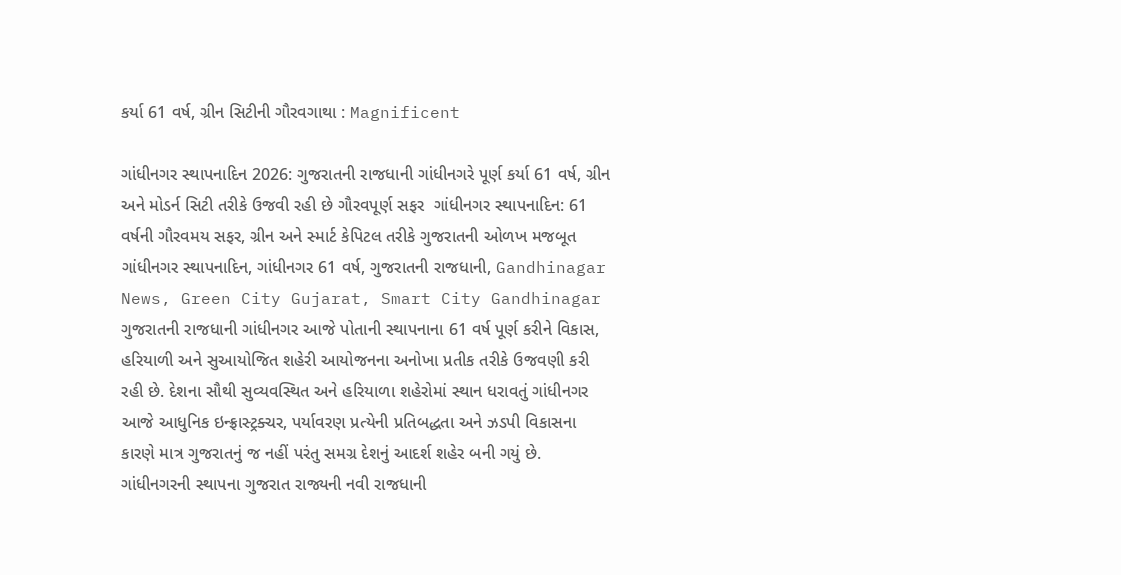કર્યા 61 વર્ષ, ગ્રીન સિટીની ગૌરવગાથા : Magnificent

ગાંધીનગર સ્થાપનાદિન 2026: ગુજરાતની રાજધાની ગાંધીનગરે પૂર્ણ કર્યા 61 વર્ષ, ગ્રીન અને મોડર્ન સિટી તરીકે ઉજવી રહી છે ગૌરવપૂર્ણ સફર  ગાંધીનગર સ્થાપનાદિન: 61 વર્ષની ગૌરવમય સફર, ગ્રીન અને સ્માર્ટ કેપિટલ તરીકે ગુજરાતની ઓળખ મજબૂત  ગાંધીનગર સ્થાપનાદિન, ગાંધીનગર 61 વર્ષ, ગુજરાતની રાજધાની, Gandhinagar News, Green City Gujarat, Smart City Gandhinagar ગુજરાતની રાજધાની ગાંધીનગર આજે પોતાની સ્થાપનાના 61 વર્ષ પૂર્ણ કરીને વિકાસ, હરિયાળી અને સુઆયોજિત શહેરી આયોજનના અનોખા પ્રતીક તરીકે ઉજવણી કરી રહી છે. દેશના સૌથી સુવ્યવસ્થિત અને હરિયાળા શહેરોમાં સ્થાન ધરાવતું ગાંધીનગર આજે આધુનિક ઇન્ફ્રાસ્ટ્રક્ચર, પર્યાવરણ પ્રત્યેની પ્રતિબદ્ધતા અને ઝડપી વિકાસના કારણે માત્ર ગુજરાતનું જ નહીં પરંતુ સમગ્ર દેશનું આદર્શ શહેર બની ગયું છે. ગાંધીનગરની સ્થાપના ગુજરાત રાજ્યની નવી રાજધાની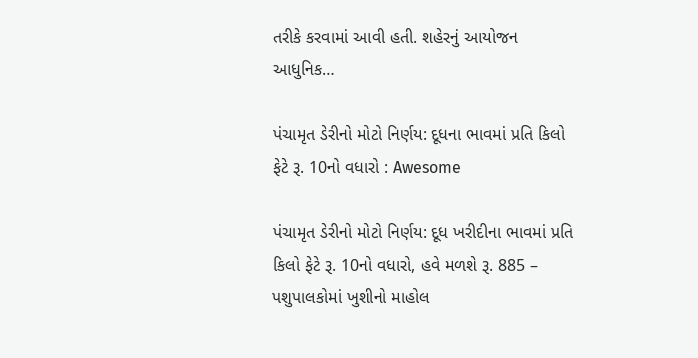તરીકે કરવામાં આવી હતી. શહેરનું આયોજન આધુનિક…

પંચામૃત ડેરીનો મોટો નિર્ણય: દૂધના ભાવમાં પ્રતિ કિલો ફેટે રૂ. 10નો વધારો : Awesome

પંચામૃત ડેરીનો મોટો નિર્ણય: દૂધ ખરીદીના ભાવમાં પ્રતિ કિલો ફેટે રૂ. 10નો વધારો, હવે મળશે રૂ. 885 – પશુપાલકોમાં ખુશીનો માહોલ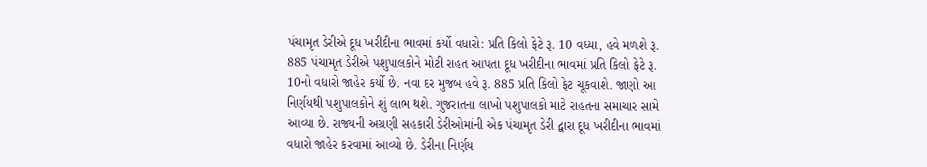પંચામૃત ડેરીએ દૂધ ખરીદીના ભાવમાં કર્યો વધારો: પ્રતિ કિલો ફેટે રૂ. 10 વધ્યા, હવે મળશે રૂ. 885 પંચામૃત ડેરીએ પશુપાલકોને મોટી રાહત આપતા દૂધ ખરીદીના ભાવમાં પ્રતિ કિલો ફેટે રૂ. 10નો વધારો જાહેર કર્યો છે. નવા દર મુજબ હવે રૂ. 885 પ્રતિ કિલો ફેટ ચૂકવાશે. જાણો આ નિર્ણયથી પશુપાલકોને શું લાભ થશે. ગુજરાતના લાખો પશુપાલકો માટે રાહતના સમાચાર સામે આવ્યા છે. રાજ્યની અગ્રણી સહકારી ડેરીઓમાંની એક પંચામૃત ડેરી દ્વારા દૂધ ખરીદીના ભાવમાં વધારો જાહેર કરવામાં આવ્યો છે. ડેરીના નિર્ણય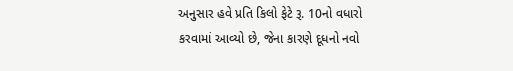અનુસાર હવે પ્રતિ કિલો ફેટે રૂ. 10નો વધારો કરવામાં આવ્યો છે, જેના કારણે દૂધનો નવો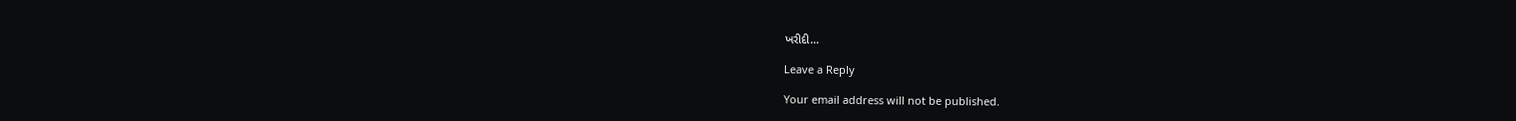ખરીદી…

Leave a Reply

Your email address will not be published.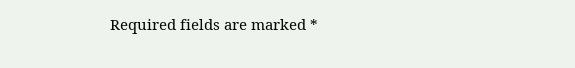Required fields are marked *